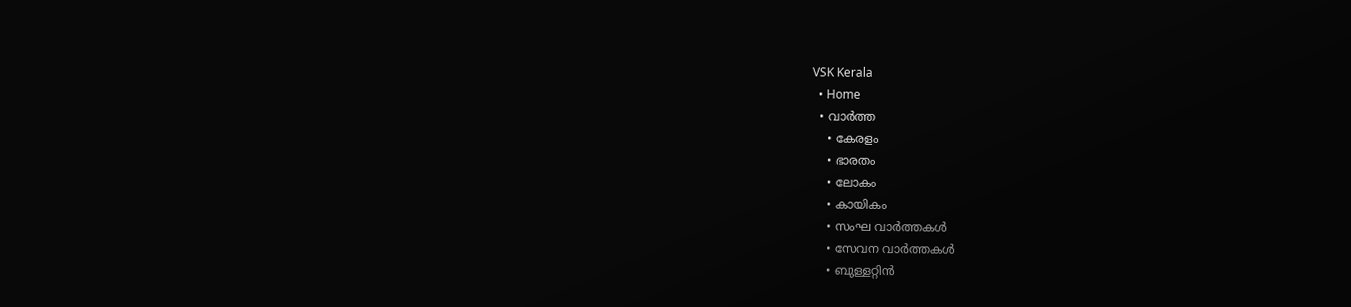VSK Kerala
  • Home
  • വാര്‍ത്ത
    • കേരളം
    • ഭാരതം
    • ലോകം
    • കായികം
    • സംഘ വാര്‍ത്തകള്‍
    • സേവന വാര്‍ത്തകള്‍
    • ബുള്ളറ്റിൻ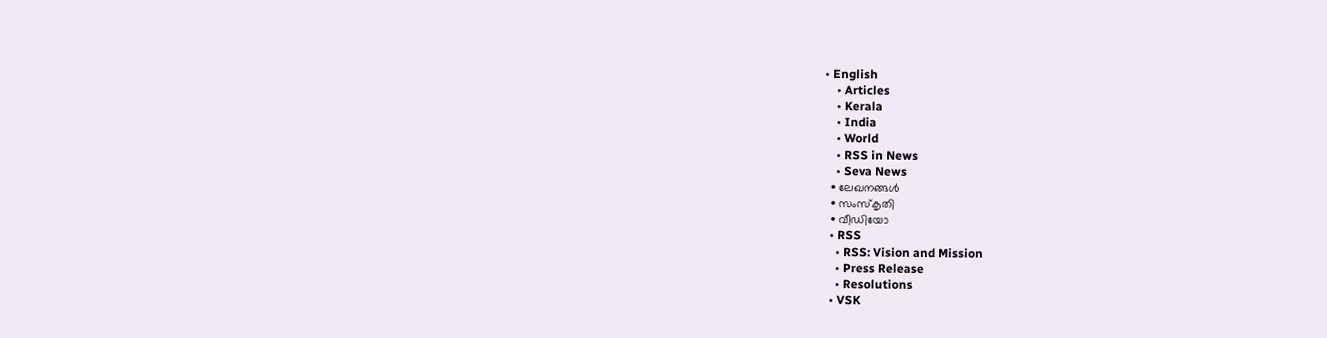• English
    • Articles
    • Kerala
    • India
    • World
    • RSS in News
    • Seva News
  • ലേഖനങ്ങള്‍
  • സംസ്കൃതി
  • വീഡിയോ
  • RSS
    • RSS: Vision and Mission
    • Press Release
    • Resolutions
  • VSK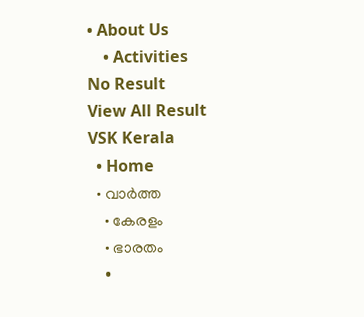• About Us
    • Activities
No Result
View All Result
VSK Kerala
  • Home
  • വാര്‍ത്ത
    • കേരളം
    • ഭാരതം
    •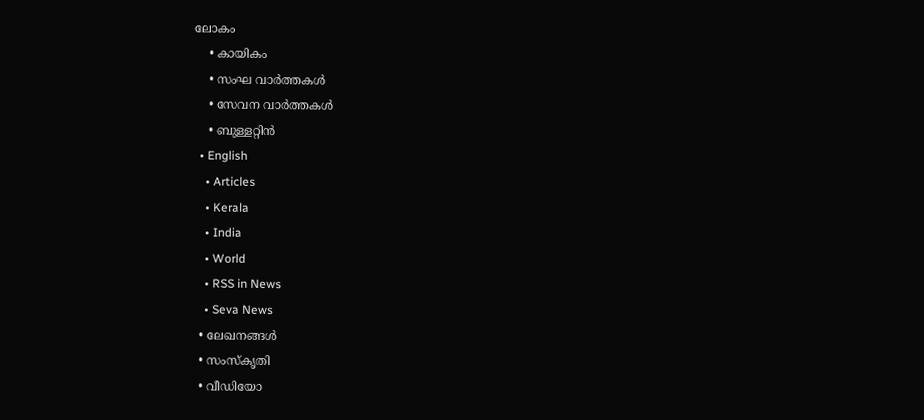ലോകം
    • കായികം
    • സംഘ വാര്‍ത്തകള്‍
    • സേവന വാര്‍ത്തകള്‍
    • ബുള്ളറ്റിൻ
  • English
    • Articles
    • Kerala
    • India
    • World
    • RSS in News
    • Seva News
  • ലേഖനങ്ങള്‍
  • സംസ്കൃതി
  • വീഡിയോ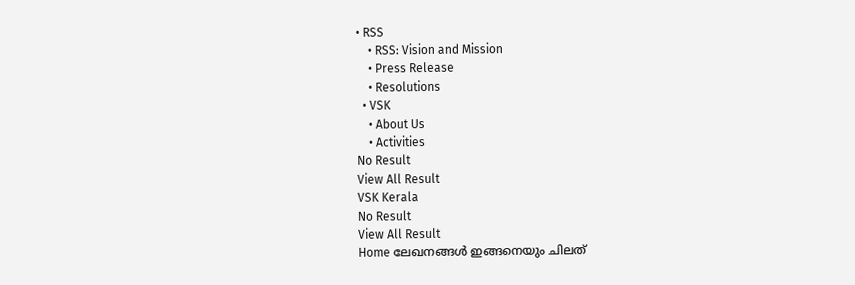• RSS
    • RSS: Vision and Mission
    • Press Release
    • Resolutions
  • VSK
    • About Us
    • Activities
No Result
View All Result
VSK Kerala
No Result
View All Result
Home ലേഖനങ്ങള്‍ ഇങ്ങനെയും ചിലത്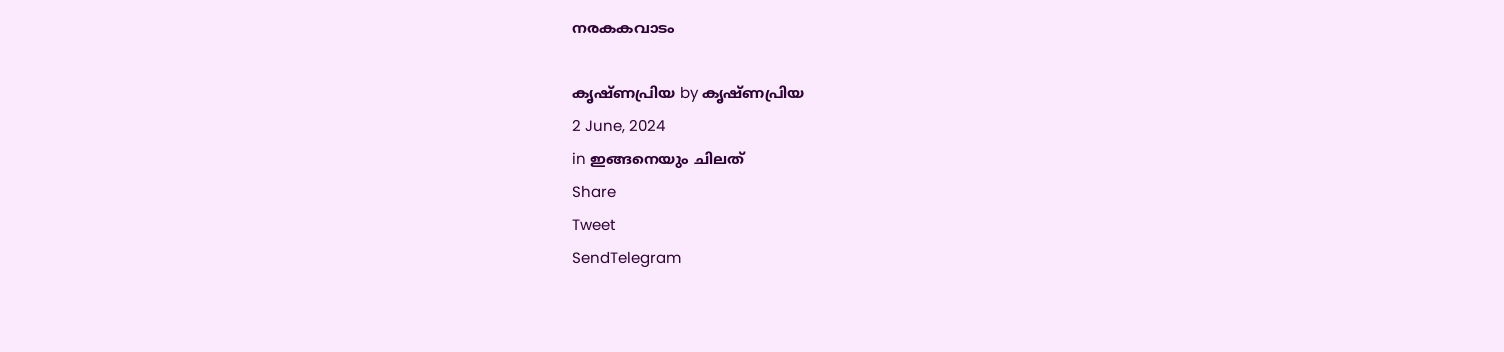നരകകവാടം

കൃഷ്ണപ്രിയ by കൃഷ്ണപ്രിയ
2 June, 2024
in ഇങ്ങനെയും ചിലത്
Share
Tweet
SendTelegram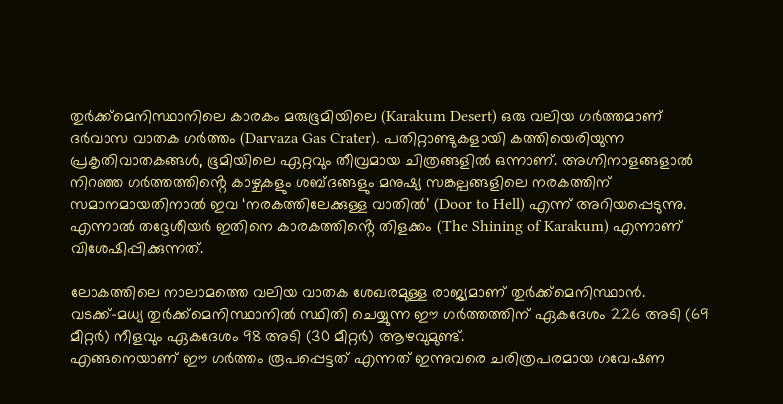തുർക്ക്‌മെനിസ്ഥാനിലെ കാരകം മരുഭൂമിയിലെ (Karakum Desert) ഒരു വലിയ ഗർത്തമാണ് ദർവാസ വാതക ഗർത്തം (Darvaza Gas Crater). പതിറ്റാണ്ടുകളായി കത്തിയെരിയുന്ന പ്രകൃതിവാതകങ്ങൾ, ഭൂമിയിലെ ഏറ്റവും തീവ്രമായ ചിത്രങ്ങളിൽ ഒന്നാണ്. അഗ്നിനാളങ്ങളാൽ നിറഞ്ഞ ഗർത്തത്തിൻ്റെ കാഴ്ചകളും ശബ്ദങ്ങളും മനുഷ്യ സങ്കല്പങ്ങളിലെ നരകത്തിന് സമാനമായതിനാൽ ഇവ ‘നരകത്തിലേക്കുള്ള വാതിൽ’ (Door to Hell) എന്ന് അറിയപ്പെടുന്നു. എന്നാൽ തദ്ദേശീയർ ഇതിനെ കാരകത്തിൻ്റെ തിളക്കം (The Shining of Karakum) എന്നാണ് വിശേഷിപ്പിക്കുന്നത്.

ലോകത്തിലെ നാലാമത്തെ വലിയ വാതക ശേഖരമുള്ള രാജ്യമാണ് തുർക്ക്മെനിസ്ഥാൻ.
വടക്ക്-മധ്യ തുർക്ക്മെനിസ്ഥാനിൽ സ്ഥിതി ചെയ്യുന്ന ഈ ഗർത്തത്തിന് ഏകദേശം 226 അടി (69 മീറ്റർ) നീളവും ഏകദേശം 98 അടി (30 മീറ്റർ) ആഴവുമുണ്ട്.
എങ്ങനെയാണ് ഈ ഗർത്തം രൂപപ്പെട്ടത് എന്നത് ഇന്നുവരെ ചരിത്രപരമായ ഗവേഷണ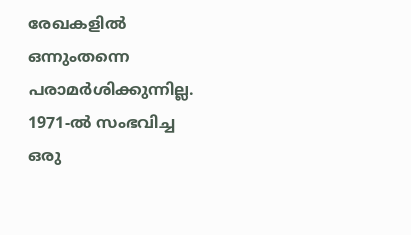രേഖകളിൽ ഒന്നുംതന്നെ പരാമർശിക്കുന്നില്ല. 1971-ൽ സംഭവിച്ച ഒരു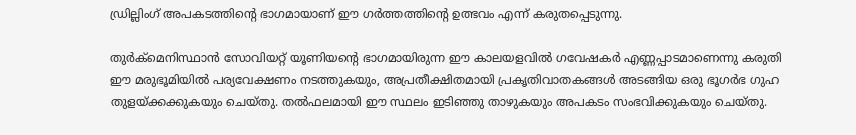ഡ്രില്ലിംഗ് അപകടത്തിന്റെ ഭാഗമായാണ് ഈ ഗർത്തത്തിൻ്റെ ഉത്ഭവം എന്ന് കരുതപ്പെടുന്നു.

തുര്‍ക്മെനിസ്ഥാന്‍ സോവിയറ്റ് യൂണിയന്‍റെ ഭാഗമായിരുന്ന ഈ കാലയളവിൽ ഗവേഷകർ എണ്ണപ്പാടമാണെന്നു കരുതി ഈ മരുഭൂമിയിൽ പര്യവേക്ഷണം നടത്തുകയും, അപ്രതീക്ഷിതമായി പ്രകൃതിവാതകങ്ങൾ അടങ്ങിയ ഒരു ഭൂഗർഭ ഗുഹ തുളയ്ക്കക്കുകയും ചെയ്തു. തൽഫലമായി ഈ സ്ഥലം ഇടിഞ്ഞു താഴുകയും അപകടം സംഭവിക്കുകയും ചെയ്തു.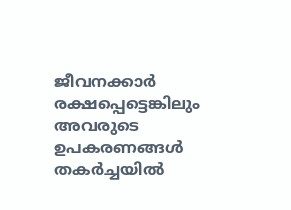ജീവനക്കാർ രക്ഷപ്പെട്ടെങ്കിലും അവരുടെ ഉപകരണങ്ങൾ തകർച്ചയിൽ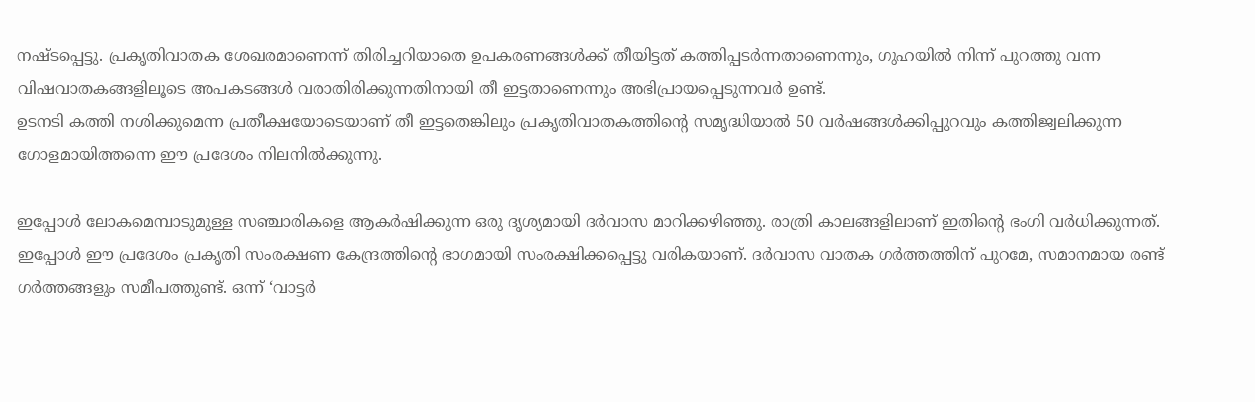നഷ്ടപ്പെട്ടു. പ്രകൃതിവാതക ശേഖരമാണെന്ന് തിരിച്ചറിയാതെ ഉപകരണങ്ങൾക്ക് തീയിട്ടത് കത്തിപ്പടർന്നതാണെന്നും, ഗുഹയിൽ നിന്ന് പുറത്തു വന്ന വിഷവാതകങ്ങളിലൂടെ അപകടങ്ങൾ വരാതിരിക്കുന്നതിനായി തീ ഇട്ടതാണെന്നും അഭിപ്രായപ്പെടുന്നവർ ഉണ്ട്.
ഉടനടി കത്തി നശിക്കുമെന്ന പ്രതീക്ഷയോടെയാണ് തീ ഇട്ടതെങ്കിലും പ്രകൃതിവാതകത്തിൻ്റെ സമൃദ്ധിയാൽ 50 വർഷങ്ങൾക്കിപ്പുറവും കത്തിജ്വലിക്കുന്ന ഗോളമായിത്തന്നെ ഈ പ്രദേശം നിലനിൽക്കുന്നു.

ഇപ്പോൾ ലോകമെമ്പാടുമുള്ള സഞ്ചാരികളെ ആകർഷിക്കുന്ന ഒരു ദൃശ്യമായി ദർവാസ മാറിക്കഴിഞ്ഞു. രാത്രി കാലങ്ങളിലാണ് ഇതിന്റെ ഭംഗി വർധിക്കുന്നത്.
ഇപ്പോൾ ഈ പ്രദേശം പ്രകൃതി സംരക്ഷണ കേന്ദ്രത്തിന്റെ ഭാഗമായി സംരക്ഷിക്കപ്പെട്ടു വരികയാണ്. ദർവാസ വാതക ഗർത്തത്തിന് പുറമേ, സമാനമായ രണ്ട് ഗർത്തങ്ങളും സമീപത്തുണ്ട്. ഒന്ന് ‘വാട്ടർ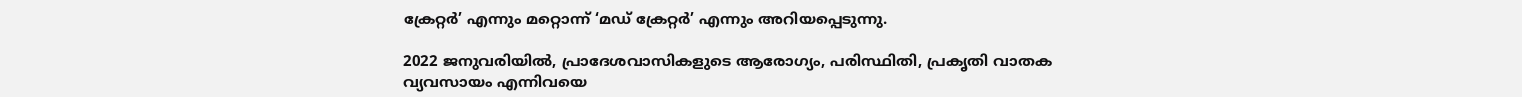ക്രേറ്റർ’ എന്നും മറ്റൊന്ന് ‘മഡ് ക്രേറ്റർ’ എന്നും അറിയപ്പെടുന്നു.

2022 ജനുവരിയിൽ, പ്രാദേശവാസികളുടെ ആരോഗ്യം, പരിസ്ഥിതി, പ്രകൃതി വാതക വ്യവസായം എന്നിവയെ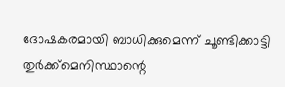ദോഷകരമായി ബാധിക്കുമെന്ന് ചൂണ്ടിക്കാട്ടി തുർക്ക്മെനിസ്ഥാന്റെ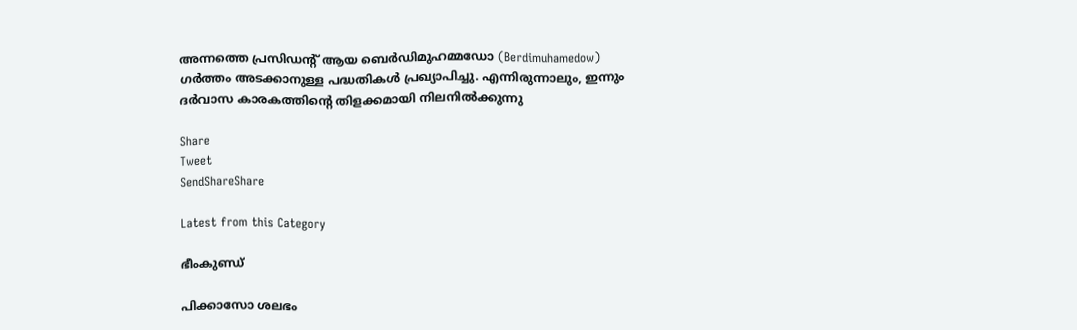അന്നത്തെ പ്രസിഡന്റ് ആയ ബെർഡിമുഹമ്മഡോ (Berdimuhamedow) ഗർത്തം അടക്കാനുള്ള പദ്ധതികൾ പ്രഖ്യാപിച്ചു. എന്നിരുന്നാലും, ഇന്നും ദർവാസ കാരകത്തിൻ്റെ തിളക്കമായി നിലനിൽക്കുന്നു

Share
Tweet
SendShareShare

Latest from this Category

ഭീംകുണ്ഡ്

പിക്കാസോ ശലഭം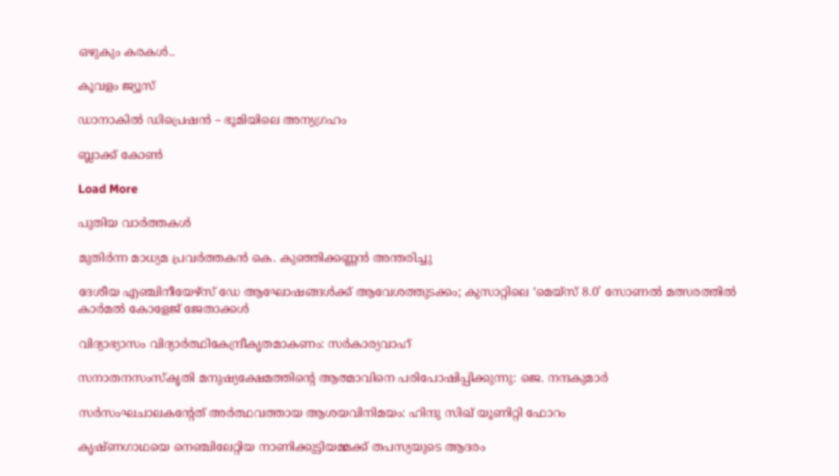ഒഴുകും കരകൾ..

കൂവളം ജ്യൂസ്

ഡാനാകിൽ ഡിപ്രെഷൻ – ഭൂമിയിലെ അന്യഗ്രഹം

ബ്ലാക്ക് കോൺ

Load More

പുതിയ വാര്‍ത്തകള്‍

മുതിർന്ന മാധ്യമ പ്രവർത്തകൻ കെ. കുഞ്ഞിക്കണ്ണൻ അന്തരിച്ചു

ദേശീയ എഞ്ചിനീയേഴ്സ് ഡേ ആഘോഷങ്ങൾക്ക് ആവേശത്തുടക്കം; കുസാറ്റിലെ ‘മെയ്‌സ് 8.0’ സോണൽ മത്സരത്തിൽ കാർമൽ കോളേജ് ജേതാക്കൾ

വിദ്യാഭ്യാസം വിദ്യാര്‍ത്ഥികേന്ദ്രീകൃതമാകണം: സര്‍കാര്യവാഹ്

സനാതനസംസ്‌കൃതി മനുഷ്യക്ഷേമത്തിന്റെ ആത്മാവിനെ പരിപോഷിപ്പിക്കുന്നു: ജെ. നന്ദകുമാര്‍

സര്‍സംഘചാലകന്റേത് അര്‍ത്ഥവത്തായ ആശയവിനിമയം: ഹിന്ദു സിഖ് യൂണിറ്റി ഫോറം

കൃഷ്ണഗാഥയെ നെഞ്ചിലേറ്റിയ നാണിക്കുട്ടിയമ്മക്ക് തപസ്യയുടെ ആദരം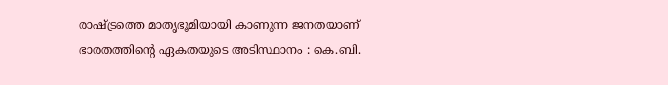രാഷ്ട്രത്തെ മാതൃഭൂമിയായി കാണുന്ന ജനതയാണ് ഭാരതത്തിന്റെ ഏകതയുടെ അടിസ്ഥാനം : കെ.ബി.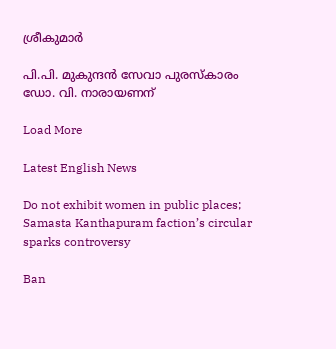ശ്രീകുമാർ

പി.പി. മുകുന്ദന്‍ സേവാ പുരസ്‌കാരം ഡോ. വി. നാരായണന്

Load More

Latest English News

Do not exhibit women in public places; Samasta Kanthapuram faction’s circular sparks controversy

Ban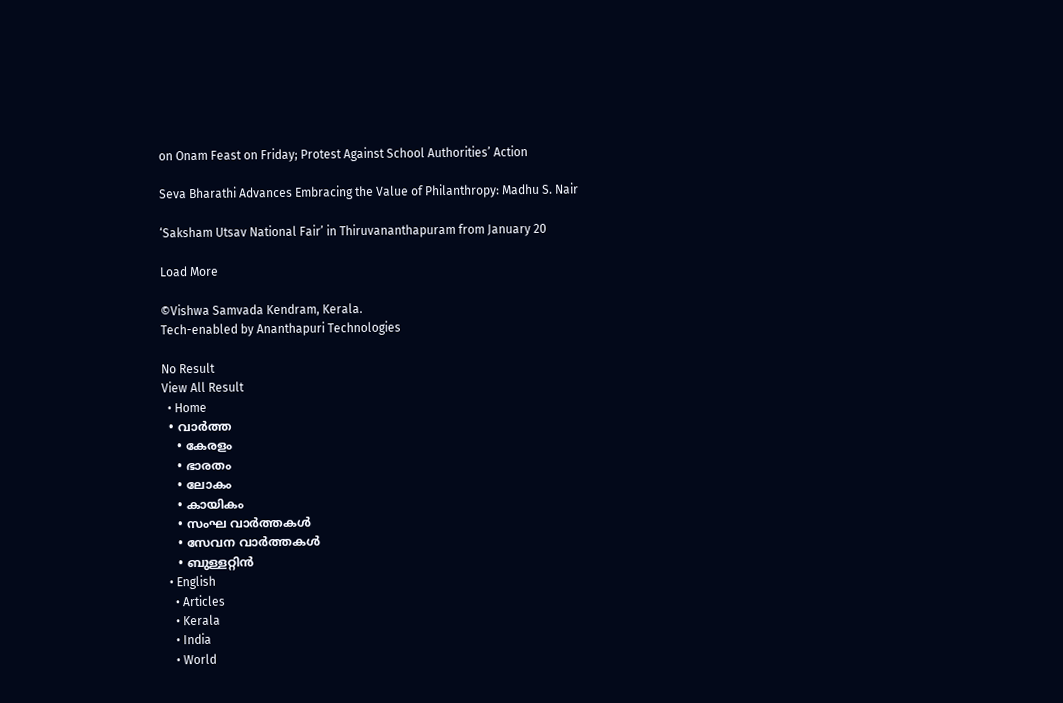on Onam Feast on Friday; Protest Against School Authorities’ Action

Seva Bharathi Advances Embracing the Value of Philanthropy: Madhu S. Nair

‘Saksham Utsav National Fair’ in Thiruvananthapuram from January 20

Load More

©Vishwa Samvada Kendram, Kerala.
Tech-enabled by Ananthapuri Technologies

No Result
View All Result
  • Home
  • വാര്‍ത്ത
    • കേരളം
    • ഭാരതം
    • ലോകം
    • കായികം
    • സംഘ വാര്‍ത്തകള്‍
    • സേവന വാര്‍ത്തകള്‍
    • ബുള്ളറ്റിൻ
  • English
    • Articles
    • Kerala
    • India
    • World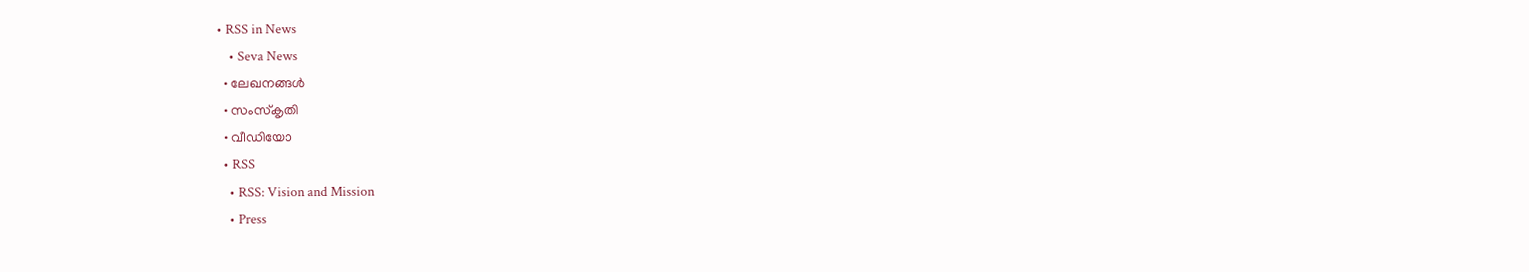• RSS in News
    • Seva News
  • ലേഖനങ്ങള്‍
  • സംസ്കൃതി
  • വീഡിയോ
  • RSS
    • RSS: Vision and Mission
    • Press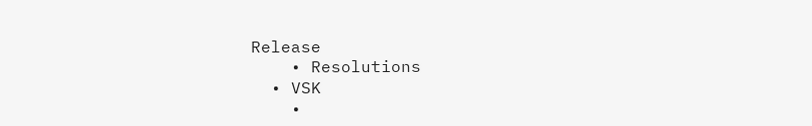Release
    • Resolutions
  • VSK
    •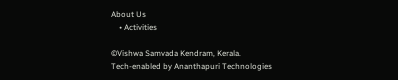About Us
    • Activities

©Vishwa Samvada Kendram, Kerala.
Tech-enabled by Ananthapuri Technologies